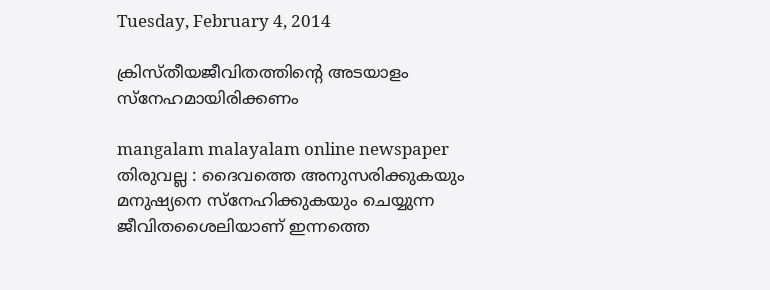Tuesday, February 4, 2014

ക്രിസ്‌തീയജീവിതത്തിന്റെ അടയാളം സ്‌നേഹമായിരിക്കണം

mangalam malayalam online newspaper
തിരുവല്ല : ദൈവത്തെ അനുസരിക്കുകയും മനുഷ്യനെ സ്‌നേഹിക്കുകയും ചെയ്യുന്ന ജീവിതശൈലിയാണ്‌ ഇന്നത്തെ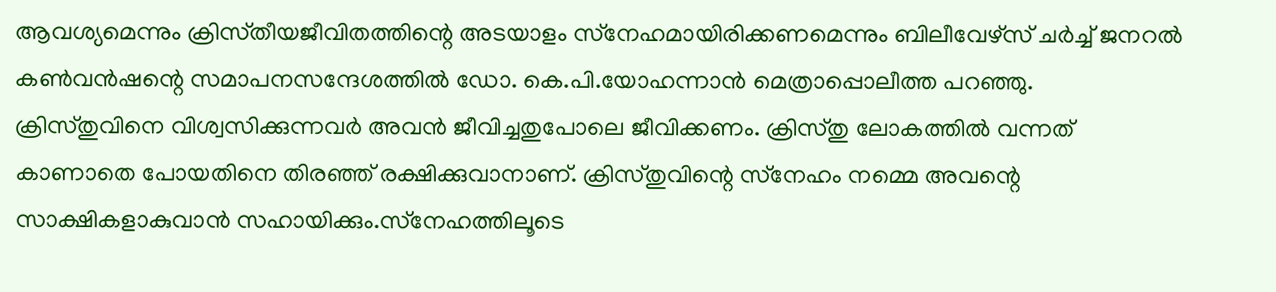ആവശ്യമെന്നും ക്രിസ്‌തീയജീവിതത്തിന്റെ അടയാളം സ്‌നേഹമായിരിക്കണമെന്നും ബിലീവേഴ്‌സ്‌ ചര്‍ച്ച്‌ ജനറല്‍ കണ്‍വന്‍ഷന്റെ സമാപനസന്ദേശത്തില്‍ ഡോ. കെ.പി.യോഹന്നാന്‍ മെത്രാപ്പൊലീത്ത പറഞ്ഞു.
ക്രിസ്‌തുവിനെ വിശ്വസിക്കുന്നവര്‍ അവന്‍ ജീവിച്ചതുപോലെ ജീവിക്കണം. ക്രിസ്‌തു ലോകത്തില്‍ വന്നത്‌ കാണാതെ പോയതിനെ തിരഞ്ഞ്‌ രക്ഷിക്കുവാനാണ്‌. ക്രിസ്‌തുവിന്റെ സ്‌നേഹം നമ്മെ അവന്റെ സാക്ഷികളാകുവാന്‍ സഹായിക്കും.സ്‌നേഹത്തിലൂടെ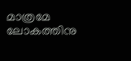മാത്രമേ ലോകത്തിനു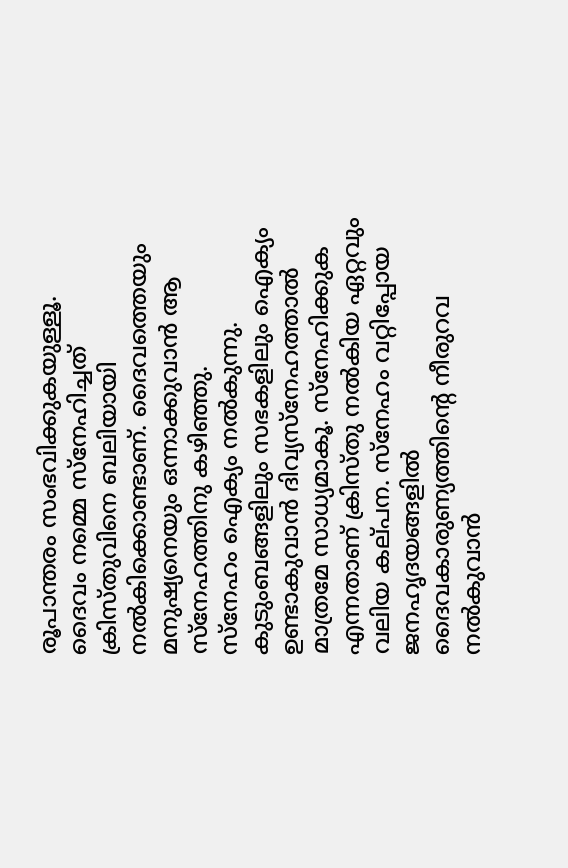രൂപാന്തരം സംഭവിക്കുകയുള്ളൂ. ദൈവം നമ്മെ സ്‌നേഹിച്ചത്‌ ക്രിസ്‌തുവിനെ ബലിയായി നല്‍കിക്കൊണ്ടാണ്‌. ദൈവത്തെയും മനുഷ്യനെയും ഒന്നാക്കുവാന്‍ ആ സ്‌നേഹത്തിനു കഴിഞ്ഞു.
സ്‌നേഹം ഐക്യം നല്‍കുന്നു. കുടുംബങ്ങളിലും സഭകളിലും ഐക്യം ഉണ്ടാകുവാന്‍ ദിവ്യസ്‌നേഹത്താല്‍ മാത്രമേ സാധ്യമാകൂ. സ്‌നേഹിക്കുക എന്നതാണ്‌ ക്രിസ്‌തു നല്‍കിയ ഏറ്റവും വലിയ കല്‌പന. സ്‌നേഹം വറ്റിപ്പോയ ജനഹൃദയങ്ങളില്‍ ദൈവകാരുണ്യത്തിന്റെ നീരുറവ നല്‍കുവാന്‍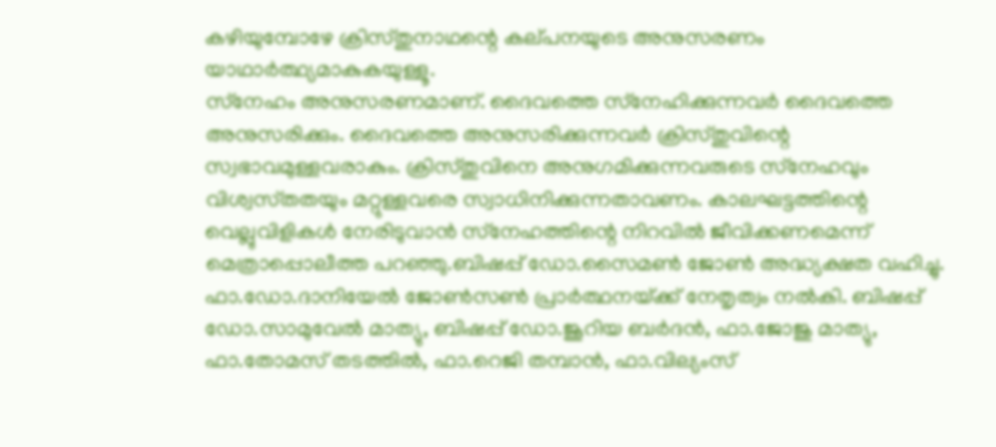കഴിയുമ്പോഴേ ക്രിസ്‌തുനാഥന്റെ കല്‌പനയുടെ അനുസരണം യാഥാര്‍ത്ഥ്യമാകുകയുള്ളൂ.
സ്‌നേഹം അനുസരണമാണ്‌. ദൈവത്തെ സ്‌നേഹിക്കുന്നവര്‍ ദൈവത്തെ അനുസരിക്കും. ദൈവത്തെ അനുസരിക്കുന്നവര്‍ ക്രിസ്‌തുവിന്റെ സ്വഭാവമുള്ളവരാകും. ക്രിസ്‌തുവിനെ അനുഗമിക്കുന്നവരുടെ സ്‌നേഹവും വിശ്വസ്‌തതയും മറ്റുള്ളവരെ സ്വാധിനിക്കുന്നതാവണം. കാലഘട്ടത്തിന്റെ വെല്ലുവിളികള്‍ നേരിടുവാന്‍ സ്‌നേഹത്തിന്റെ നിറവില്‍ ജീവിക്കണമെന്ന്‌ മെത്രാപ്പൊലീത്ത പറഞ്ഞു.ബിഷപ്പ്‌ ഡോ.സൈമണ്‍ ജോണ്‍ അദ്ധ്യക്ഷത വഹിച്ചു.
ഫാ.ഡോ.ദാനിയേല്‍ ജോണ്‍സണ്‍ പ്രാര്‍ത്ഥനയ്‌ക്ക്‌ നേതൃത്വം നല്‍കി. ബിഷപ്പ്‌ ഡോ.സാമുവേല്‍ മാത്യു, ബിഷപ്പ്‌ ഡോ.ജൂറിയ ബര്‍ദന്‍, ഫാ.ജോജു മാത്യു, ഫാ.തോമസ്‌ തടത്തില്‍, ഫാ.റെജി തമ്പാന്‍, ഫാ.വില്യംസ്‌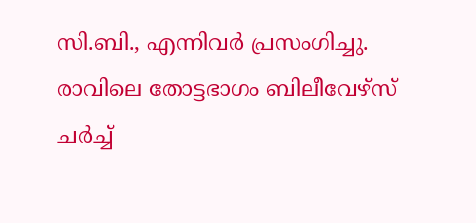സി.ബി., എന്നിവര്‍ പ്രസംഗിച്ചു. രാവിലെ തോട്ടഭാഗം ബിലീവേഴ്‌സ്‌ ചര്‍ച്ച്‌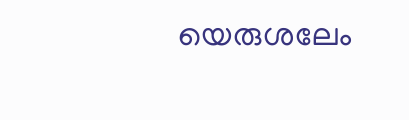യെരുശലേം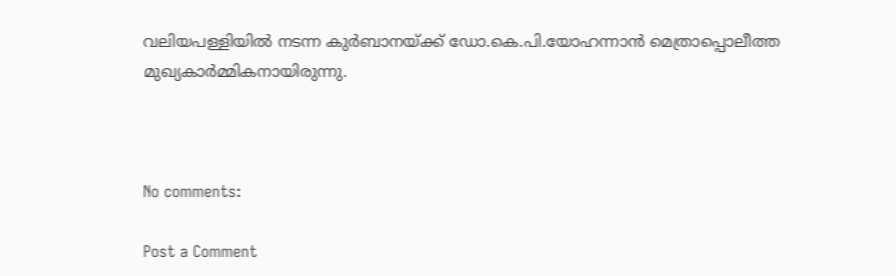വലിയപള്ളിയില്‍ നടന്ന കുര്‍ബാനയ്‌ക്ക്‌ ഡോ.കെ.പി.യോഹന്നാന്‍ മെത്രാപ്പൊലീത്ത മുഖ്യകാര്‍മ്മികനായിരുന്നു.



No comments:

Post a Comment